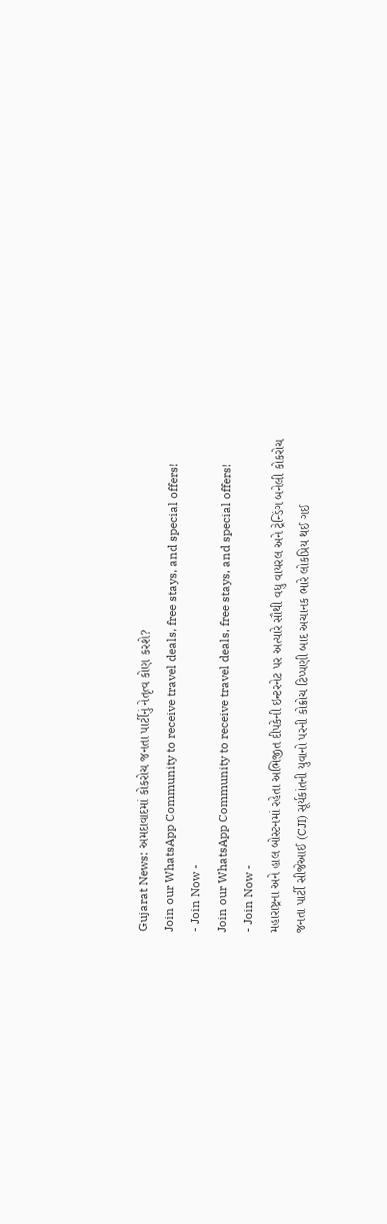Gujarat News: અમદાવાદમાં કોકરોચ જનતા પાર્ટીનું નેતૃત્વ કોણ કરશે?
Join our WhatsApp Community to receive travel deals, free stays, and special offers!
- Join Now -
Join our WhatsApp Community to receive travel deals, free stays, and special offers!
- Join Now -
મહારાષ્ટ્રના અને હાલ બોસ્ટનમાં રહેતા અભિજીત દીપકેની ઇન્ટરનેટ પર અત્યારે સૌથી વધુ વાયરલ અને ટ્રેન્ડિંગ બનેલી કોકરોચ જનતા પાર્ટી સીજેઆઈ (CJI) સૂર્યકાંતની યુવાનો પરની કોક્રોચ ટિપ્પણી બાદ અચાનક ભારે લોકપ્રિય થઈ ગઈ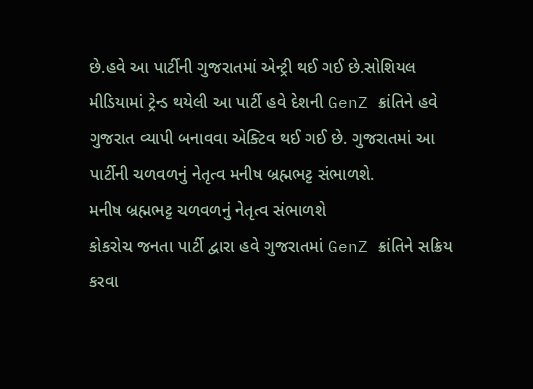છે.હવે આ પાર્ટીની ગુજરાતમાં એન્ટ્રી થઈ ગઈ છે.સોશિયલ મીડિયામાં ટ્રેન્ડ થયેલી આ પાર્ટી હવે દેશની GenZ ક્રાંતિને હવે ગુજરાત વ્યાપી બનાવવા એક્ટિવ થઈ ગઈ છે. ગુજરાતમાં આ પાર્ટીની ચળવળનું નેતૃત્વ મનીષ બ્રહ્મભટ્ટ સંભાળશે.
મનીષ બ્રહ્મભટ્ટ ચળવળનું નેતૃત્વ સંભાળશે
કોકરોચ જનતા પાર્ટી દ્વારા હવે ગુજરાતમાં GenZ ક્રાંતિને સક્રિય કરવા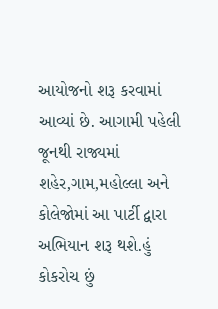આયોજનો શરૂ કરવામાં આવ્યાં છે. આગામી પહેલી જૂનથી રાજ્યમાં શહેર,ગામ,મહોલ્લા અને કોલેજોમાં આ પાર્ટી દ્વારા અભિયાન શરૂ થશે.હું કોકરોચ છું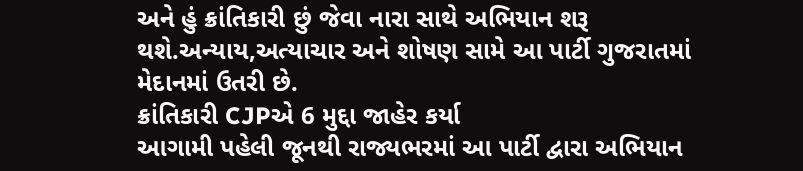અને હું ક્રાંતિકારી છું જેવા નારા સાથે અભિયાન શરૂ થશે.અન્યાય,અત્યાચાર અને શોષણ સામે આ પાર્ટી ગુજરાતમાં મેદાનમાં ઉતરી છે.
ક્રાંતિકારી CJPએ 6 મુદ્દા જાહેર કર્યા
આગામી પહેલી જૂનથી રાજ્યભરમાં આ પાર્ટી દ્વારા અભિયાન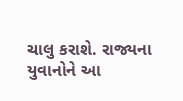ચાલુ કરાશે. રાજ્યના યુવાનોને આ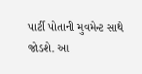પાર્ટી પોતાની મુવમેન્ટ સાથે જોડશે. આ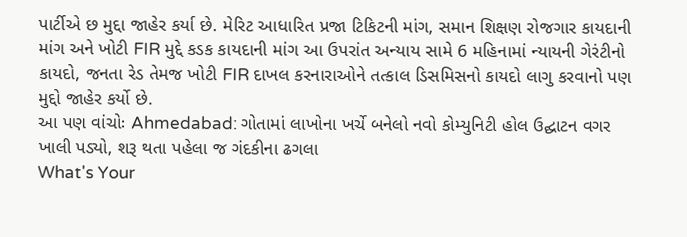પાર્ટીએ છ મુદ્દા જાહેર કર્યા છે. મેરિટ આધારિત પ્રજા ટિકિટની માંગ, સમાન શિક્ષણ રોજગાર કાયદાની માંગ અને ખોટી FIR મુદ્દે કડક કાયદાની માંગ આ ઉપરાંત અન્યાય સામે 6 મહિનામાં ન્યાયની ગેરંટીનો કાયદો, જનતા રેડ તેમજ ખોટી FIR દાખલ કરનારાઓને તત્કાલ ડિસમિસનો કાયદો લાગુ કરવાનો પણ મુદ્દો જાહેર કર્યો છે.
આ પણ વાંચોઃ Ahmedabad: ગોતામાં લાખોના ખર્ચે બનેલો નવો કોમ્યુનિટી હોલ ઉદ્ઘાટન વગર ખાલી પડ્યો, શરૂ થતા પહેલા જ ગંદકીના ઢગલા
What's Your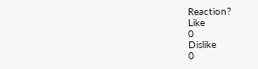Reaction?
Like
0
Dislike
0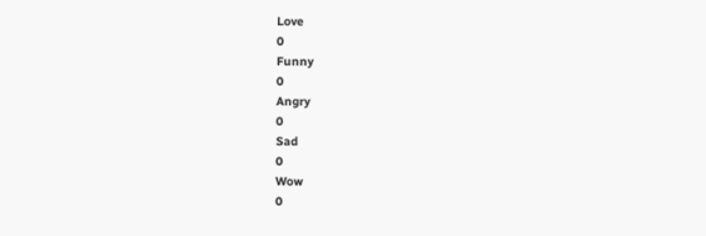Love
0
Funny
0
Angry
0
Sad
0
Wow
0